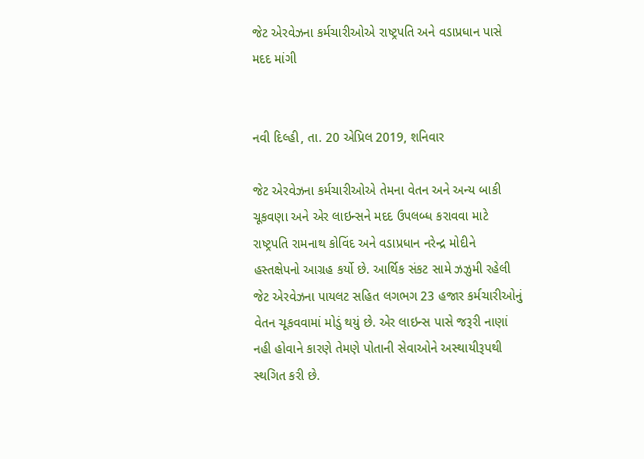જેટ એરવેઝના કર્મચારીઓએ રાષ્ટ્રપતિ અને વડાપ્રધાન પાસે મદદ માંગી


નવી દિલ્હી, તા. 20 એપ્રિલ 2019, શનિવાર

જેટ એરવેઝના કર્મચારીઓએ તેમના વેતન અને અન્ય બાકી ચૂકવણા અને એર લાઇન્સને મદદ ઉપલબ્ધ કરાવવા માટે રાષ્ટ્રપતિ રામનાથ કોવિંદ અને વડાપ્રધાન નરેન્દ્ર મોદીને હસ્તક્ષેપનો આગ્રહ કર્યો છે. આર્થિક સંકટ સામે ઝઝુમી રહેલી જેટ એરવેઝના પાયલટ સહિત લગભગ 23 હજાર કર્મચારીઓનું વેતન ચૂકવવામાં મોડું થયું છે. એર લાઇન્સ પાસે જરૂરી નાણાં નહી હોવાને કારણે તેમણે પોતાની સેવાઓને અસ્થાયીરૂપથી સ્થગિત કરી છે.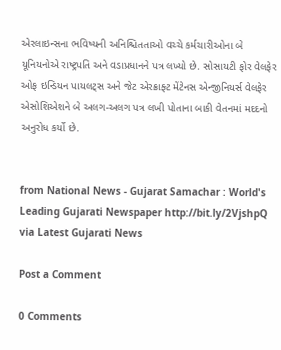એરલાઇન્સના ભવિષ્યની અનિશ્ચિતતાઓ વચ્ચે કર્મચારીઓના બે યૂનિયનોએ રાષ્ટ્રપતિ અને વડાપ્રધાનને પત્ર લખ્યો છે. સોસાયટી ફોર વેલફેર ઓફ ઇન્ડિયન પાયલટ્સ અને જેટ એરક્રાફ્ટ મેંટેનસ એન્જીનિયર્સ વેલફેર એસોશિએશને બે અલગ-અલગ પત્ર લખી પોતાના બાકી વેતનમાં મદદનો અનુરોધ કર્યો છે.


from National News - Gujarat Samachar : World's Leading Gujarati Newspaper http://bit.ly/2VjshpQ
via Latest Gujarati News

Post a Comment

0 Comments